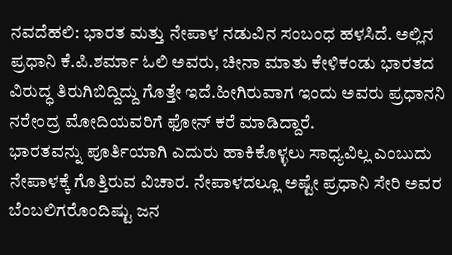ನವದೆಹಲಿ: ಭಾರತ ಮತ್ತು ನೇಪಾಳ ನಡುವಿನ ಸಂಬಂಧ ಹಳಸಿದೆ. ಅಲ್ಲಿನ ಪ್ರಧಾನಿ ಕೆ.ಪಿ.ಶರ್ಮಾ ಓಲಿ ಅವರು, ಚೀನಾ ಮಾತು ಕೇಳಿಕಂಡು ಭಾರತದ ವಿರುದ್ಧ ತಿರುಗಿಬಿದ್ದಿದ್ದು ಗೊತ್ತೇ ಇದೆ.ಹೀಗಿರುವಾಗ ಇಂದು ಅವರು ಪ್ರಧಾನನಿ ನರೇಂದ್ರ ಮೋದಿಯವರಿಗೆ ಫೋನ್ ಕರೆ ಮಾಡಿದ್ದಾರೆ.
ಭಾರತವನ್ನು ಪೂರ್ತಿಯಾಗಿ ಎದುರು ಹಾಕಿಕೊಳ್ಳಲು ಸಾಧ್ಯವಿಲ್ಲ ಎಂಬುದು ನೇಪಾಳಕ್ಕೆ ಗೊತ್ತಿರುವ ವಿಚಾರ. ನೇಪಾಳದಲ್ಲೂ ಅಷ್ಟೇ ಪ್ರಧಾನಿ ಸೇರಿ ಅವರ ಬೆಂಬಲಿಗರೊಂದಿಷ್ಟು ಜನ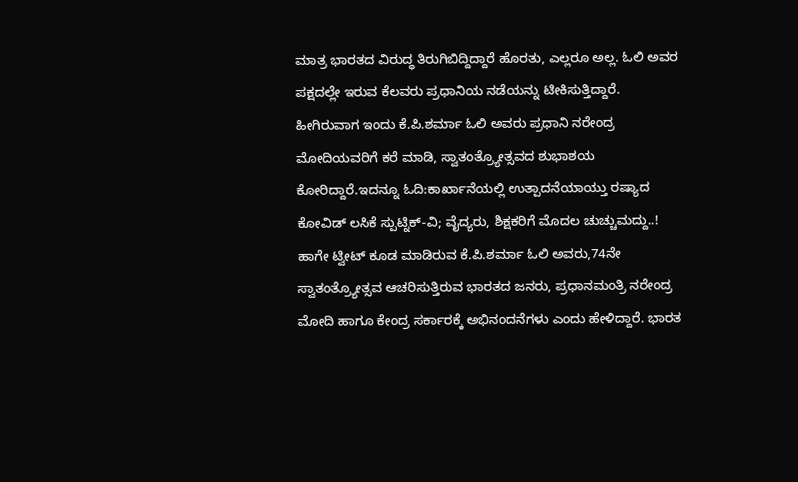ಮಾತ್ರ ಭಾರತದ ವಿರುದ್ಧ ತಿರುಗಿಬಿದ್ದಿದ್ದಾರೆ ಹೊರತು, ಎಲ್ಲರೂ ಅಲ್ಲ. ಓಲಿ ಅವರ ಪಕ್ಷದಲ್ಲೇ ಇರುವ ಕೆಲವರು ಪ್ರಧಾನಿಯ ನಡೆಯನ್ನು ಟೀಕಿಸುತ್ತಿದ್ದಾರೆ.
ಹೀಗಿರುವಾಗ ಇಂದು ಕೆ.ಪಿ.ಶರ್ಮಾ ಓಲಿ ಅವರು ಪ್ರಧಾನಿ ನರೇಂದ್ರ ಮೋದಿಯವರಿಗೆ ಕರೆ ಮಾಡಿ, ಸ್ವಾತಂತ್ರ್ಯೋತ್ಸವದ ಶುಭಾಶಯ ಕೋರಿದ್ದಾರೆ.ಇದನ್ನೂ ಓದಿ:ಕಾರ್ಖಾನೆಯಲ್ಲಿ ಉತ್ಪಾದನೆಯಾಯ್ತು ರಷ್ಯಾದ ಕೋವಿಡ್ ಲಸಿಕೆ ಸ್ಪುಟ್ನಿಕ್-ವಿ; ವೈದ್ಯರು, ಶಿಕ್ಷಕರಿಗೆ ಮೊದಲ ಚುಚ್ಚುಮದ್ದು..!
ಹಾಗೇ ಟ್ವೀಟ್ ಕೂಡ ಮಾಡಿರುವ ಕೆ.ಪಿ.ಶರ್ಮಾ ಓಲಿ ಅವರು,74ನೇ ಸ್ವಾತಂತ್ರ್ಯೋತ್ಸವ ಆಚರಿಸುತ್ತಿರುವ ಭಾರತದ ಜನರು, ಪ್ರಧಾನಮಂತ್ರಿ ನರೇಂದ್ರ ಮೋದಿ ಹಾಗೂ ಕೇಂದ್ರ ಸರ್ಕಾರಕ್ಕೆ ಅಭಿನಂದನೆಗಳು ಎಂದು ಹೇಳಿದ್ದಾರೆ. ಭಾರತ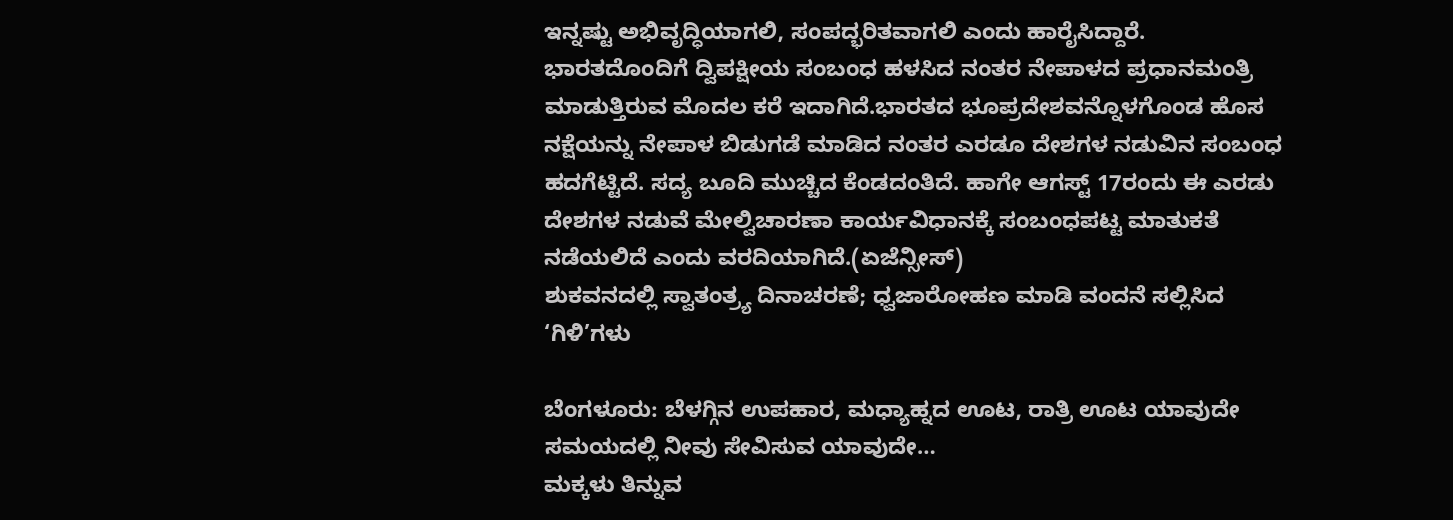ಇನ್ನಷ್ಟು ಅಭಿವೃದ್ಧಿಯಾಗಲಿ, ಸಂಪದ್ಭರಿತವಾಗಲಿ ಎಂದು ಹಾರೈಸಿದ್ದಾರೆ.
ಭಾರತದೊಂದಿಗೆ ದ್ವಿಪಕ್ಷೀಯ ಸಂಬಂಧ ಹಳಸಿದ ನಂತರ ನೇಪಾಳದ ಪ್ರಧಾನಮಂತ್ರಿ ಮಾಡುತ್ತಿರುವ ಮೊದಲ ಕರೆ ಇದಾಗಿದೆ.ಭಾರತದ ಭೂಪ್ರದೇಶವನ್ನೊಳಗೊಂಡ ಹೊಸ ನಕ್ಷೆಯನ್ನು ನೇಪಾಳ ಬಿಡುಗಡೆ ಮಾಡಿದ ನಂತರ ಎರಡೂ ದೇಶಗಳ ನಡುವಿನ ಸಂಬಂಧ ಹದಗೆಟ್ಟಿದೆ. ಸದ್ಯ ಬೂದಿ ಮುಚ್ಚಿದ ಕೆಂಡದಂತಿದೆ. ಹಾಗೇ ಆಗಸ್ಟ್ 17ರಂದು ಈ ಎರಡು ದೇಶಗಳ ನಡುವೆ ಮೇಲ್ವಿಚಾರಣಾ ಕಾರ್ಯವಿಧಾನಕ್ಕೆ ಸಂಬಂಧಪಟ್ಟ ಮಾತುಕತೆ ನಡೆಯಲಿದೆ ಎಂದು ವರದಿಯಾಗಿದೆ.(ಏಜೆನ್ಸೀಸ್)
ಶುಕವನದಲ್ಲಿ ಸ್ವಾತಂತ್ರ್ಯ ದಿನಾಚರಣೆ; ಧ್ವಜಾರೋಹಣ ಮಾಡಿ ವಂದನೆ ಸಲ್ಲಿಸಿದ ‘ಗಿಳಿ’ಗಳು

ಬೆಂಗಳೂರು: ಬೆಳಗ್ಗಿನ ಉಪಹಾರ, ಮಧ್ಯಾಹ್ನದ ಊಟ, ರಾತ್ರಿ ಊಟ ಯಾವುದೇ ಸಮಯದಲ್ಲಿ ನೀವು ಸೇವಿಸುವ ಯಾವುದೇ…
ಮಕ್ಕಳು ತಿನ್ನುವ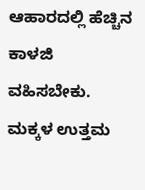ಆಹಾರದಲ್ಲಿ ಹೆಚ್ಚಿನ ಕಾಳಜಿ ವಹಿಸಬೇಕು. ಮಕ್ಕಳ ಉತ್ತಮ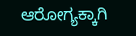ಆರೋಗ್ಯಕ್ಕಾಗಿ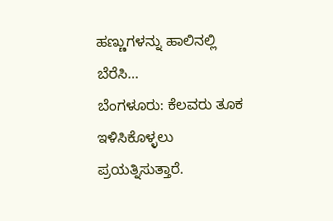ಹಣ್ಣುಗಳನ್ನು ಹಾಲಿನಲ್ಲಿ ಬೆರೆಸಿ…
ಬೆಂಗಳೂರು: ಕೆಲವರು ತೂಕ ಇಳಿಸಿಕೊಳ್ಳಲು ಪ್ರಯತ್ನಿಸುತ್ತಾರೆ.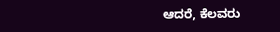ಆದರೆ, ಕೆಲವರು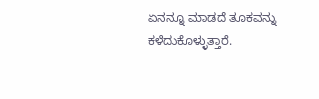ಏನನ್ನೂ ಮಾಡದೆ ತೂಕವನ್ನು ಕಳೆದುಕೊಳ್ಳುತ್ತಾರೆ.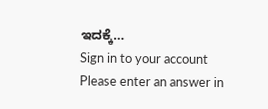ಇದಕ್ಕೆ…
Sign in to your account
Please enter an answer in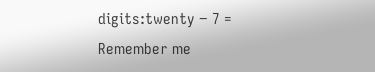digits:twenty − 7 =
Remember me